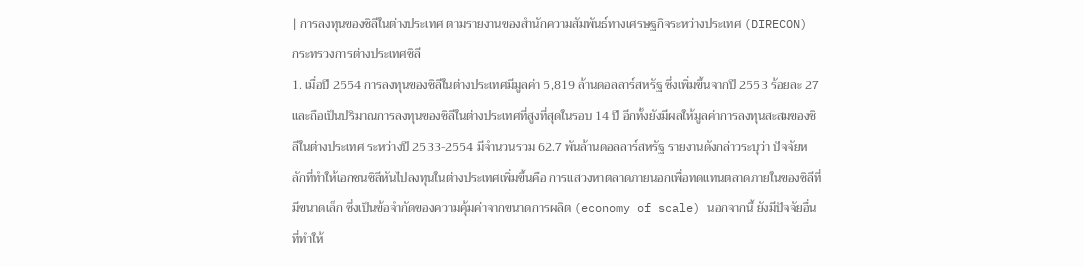| การลงทุนของชิลีในต่างประเทศ ตามรายงานของสำนักความสัมพันธ์ทางเศรษฐกิจระหว่างประเทศ (DIRECON) กระทรวงการต่างประเทศชิลี
1. เมื่อปี 2554 การลงทุนของชิลีในต่างประเทศมีมูลค่า 5,819 ล้านดอลลาร์สหรัฐ ซึ่งเพิ่มขึ้นจากปี 2553 ร้อยละ 27 และถือเป็นปริมาณการลงทุนของชิลีในต่างประเทศที่สูงที่สุดในรอบ 14 ปี อีกทั้งยังมีผลให้มูลค่าการลงทุนสะสมของชิลีในต่างประเทศ ระหว่างปี 2533-2554 มีจำนวนรวม 62.7 พันล้านดอลลาร์สหรัฐ รายงานดังกล่าวระบุว่า ปัจจัยหลักที่ทำให้เอกชนชิลีหันไปลงทุนในต่างประเทศเพิ่มขึ้นคือ การแสวงหาตลาดภายนอกเพื่อทดแทนตลาดภายในของชิลีที่มีขนาดเล็ก ซึ่งเป็นข้อจำกัดของความคุ้มค่าจากขนาดการผลิต (economy of scale) นอกจากนี้ ยังมีปัจจัยอื่นที่ทำให้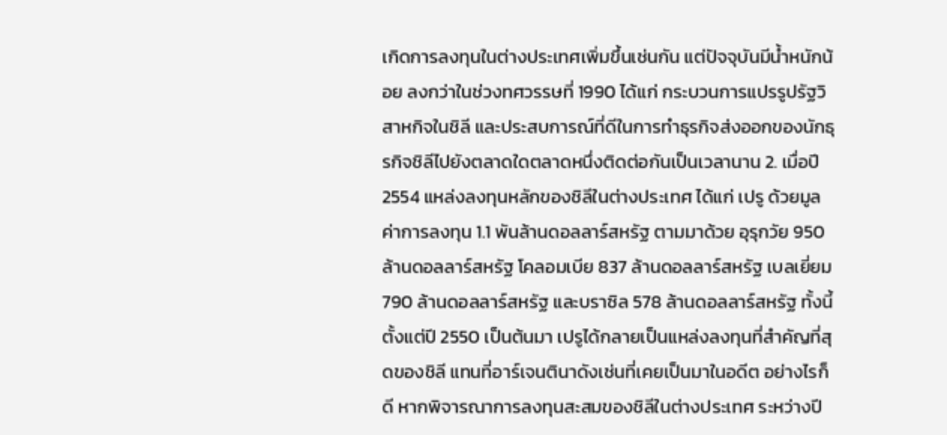เกิดการลงทุนในต่างประเทศเพิ่มขึ้นเช่นกัน แต่ปัจจุบันมีน้ำหนักน้อย ลงกว่าในช่วงทศวรรษที่ 1990 ได้แก่ กระบวนการแปรรูปรัฐวิสาหกิจในชิลี และประสบการณ์ที่ดีในการทำธุรกิจส่งออกของนักธุรกิจชิลีไปยังตลาดใดตลาดหนึ่งติดต่อกันเป็นเวลานาน 2. เมื่อปี 2554 แหล่งลงทุนหลักของชิลีในต่างประเทศ ได้แก่ เปรู ด้วยมูลค่าการลงทุน 1.1 พันล้านดอลลาร์สหรัฐ ตามมาด้วย อุรุกวัย 950 ล้านดอลลาร์สหรัฐ โคลอมเบีย 837 ล้านดอลลาร์สหรัฐ เบลเยี่ยม 790 ล้านดอลลาร์สหรัฐ และบราซิล 578 ล้านดอลลาร์สหรัฐ ทั้งนี้ ตั้งแต่ปี 2550 เป็นต้นมา เปรูได้กลายเป็นแหล่งลงทุนที่สำคัญที่สุดของชิลี แทนที่อาร์เจนตินาดังเช่นที่เคยเป็นมาในอดีต อย่างไรก็ดี หากพิจารณาการลงทุนสะสมของชิลีในต่างประเทศ ระหว่างปี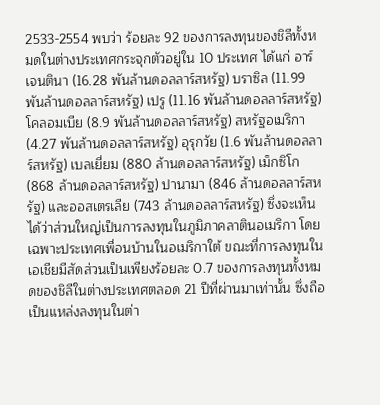2533-2554 พบว่า ร้อยละ 92 ของการลงทุนของชิลีทั้งหมดในต่างประเทศกระจุกตัวอยู่ใน 10 ประเทศ ได้แก่ อาร์เจนตินา (16.28 พันล้านดอลลาร์สหรัฐ) บราซิล (11.99 พันล้านดอลลาร์สหรัฐ) เปรู (11.16 พันล้านดอลลาร์สหรัฐ) โคลอมเบีย (8.9 พันล้านดอลลาร์สหรัฐ) สหรัฐอเมริกา (4.27 พันล้านดอลลาร์สหรัฐ) อุรุกวัย (1.6 พันล้านดอลลาร์สหรัฐ) เบลเยี่ยม (880 ล้านดอลลาร์สหรัฐ) เม็กซิโก (868 ล้านดอลลาร์สหรัฐ) ปานามา (846 ล้านดอลลาร์สหรัฐ) และออสเตรเลีย (743 ล้านดอลลาร์สหรัฐ) ซึ่งจะเห็นได้ว่าส่วนใหญ่เป็นการลงทุนในภูมิภาคลาตินอเมริกา โดยเฉพาะประเทศเพื่อนบ้านในอเมริกาใต้ ขณะที่การลงทุนในเอเชียมีสัดส่วนเป็นเพียงร้อยละ 0.7 ของการลงทุนทั้งหมดของชิลีในต่างประเทศตลอด 21 ปีที่ผ่านมาเท่านั้น ซึ่งถือเป็นแหล่งลงทุนในต่า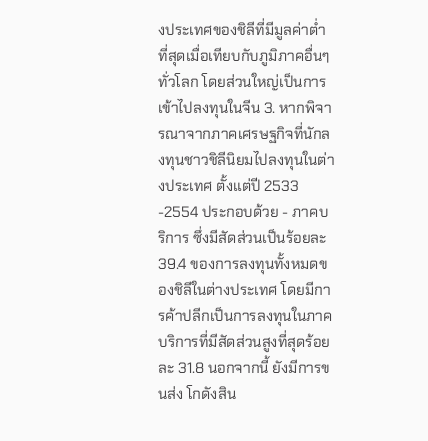งประเทศของชิลีที่มีมูลค่าต่ำที่สุดเมื่อเทียบกับภูมิภาคอื่นๆ ทั่วโลก โดยส่วนใหญ่เป็นการเข้าไปลงทุนในจีน 3. หากพิจารณาจากภาคเศรษฐกิจที่นักลงทุนชาวชิลีนิยมไปลงทุนในต่างประเทศ ตั้งแต่ปี 2533 -2554 ประกอบด้วย - ภาคบริการ ซึ่งมีสัดส่วนเป็นร้อยละ 39.4 ของการลงทุนทั้งหมดของชิลีในต่างประเทศ โดยมีการค้าปลีกเป็นการลงทุนในภาคบริการที่มีสัดส่วนสูงที่สุดร้อยละ 31.8 นอกจากนี้ ยังมีการขนส่ง โกดังสิน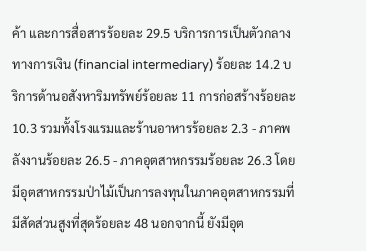ค้า และการสื่อสารร้อยละ 29.5 บริการการเป็นตัวกลางทางการเงิน (financial intermediary) ร้อยละ 14.2 บริการด้านอสังหาริมทรัพย์ร้อยละ 11 การก่อสร้างร้อยละ 10.3 รวมทั้งโรงแรมและร้านอาหารร้อยละ 2.3 - ภาคพลังงานร้อยละ 26.5 - ภาคอุตสาหกรรมร้อยละ 26.3 โดยมีอุตสาหกรรมป่าไม้เป็นการลงทุนในภาคอุตสาหกรรมที่มีสัดส่วนสูงที่สุดร้อยละ 48 นอกจากนี้ ยังมีอุต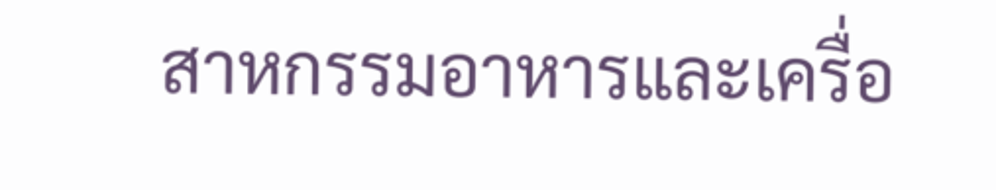สาหกรรมอาหารและเครื่อ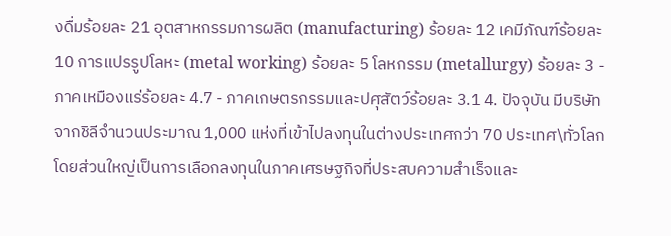งดื่มร้อยละ 21 อุตสาหกรรมการผลิต (manufacturing) ร้อยละ 12 เคมีภัณฑ์ร้อยละ 10 การแปรรูปโลหะ (metal working) ร้อยละ 5 โลหกรรม (metallurgy) ร้อยละ 3 - ภาคเหมืองแร่ร้อยละ 4.7 - ภาคเกษตรกรรมและปศุสัตว์ร้อยละ 3.1 4. ปัจจุบัน มีบริษัทจากชิลีจำนวนประมาณ 1,000 แห่งที่เข้าไปลงทุนในต่างประเทศกว่า 70 ประเทศ\ทั่วโลก โดยส่วนใหญ่เป็นการเลือกลงทุนในภาคเศรษฐกิจที่ประสบความสำเร็จและ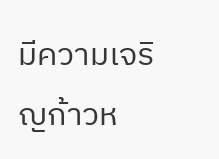มีความเจริญก้าวห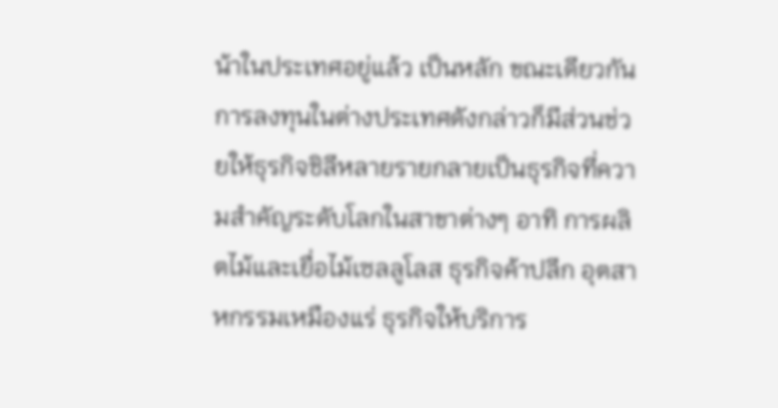น้าในประเทศอยู่แล้ว เป็นหลัก ขณะเดียวกัน การลงทุนในต่างประเทศดังกล่าวก็มีส่วนช่วยให้ธุรกิจชิลีหลายรายกลายเป็นธุรกิจที่ความสำคัญระดับโลกในสาขาต่างๆ อาทิ การผลิตไม้และเยื่อไม้เซลลูโลส ธุรกิจค้าปลีก อุตสาหกรรมเหมืองแร่ ธุรกิจให้บริการ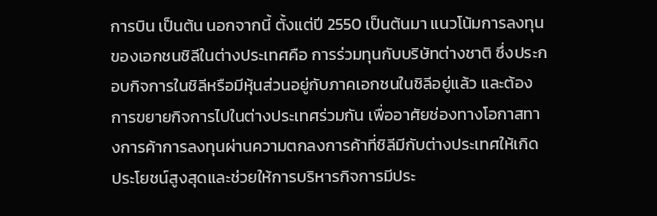การบิน เป็นต้น นอกจากนี้ ตั้งแต่ปี 2550 เป็นต้นมา แนวโน้มการลงทุนของเอกชนชิลีในต่างประเทศคือ การร่วมทุนกับบริษัทต่างชาติ ซึ่งประกอบกิจการในชิลีหรือมีหุ้นส่วนอยู่กับภาคเอกชนในชิลีอยู่แล้ว และต้องการขยายกิจการไปในต่างประเทศร่วมกัน เพื่ออาศัยช่องทางโอกาสทางการค้าการลงทุนผ่านความตกลงการค้าที่ชิลีมีกับต่างประเทศให้เกิดประโยชน์สูงสุดและช่วยให้การบริหารกิจการมีประ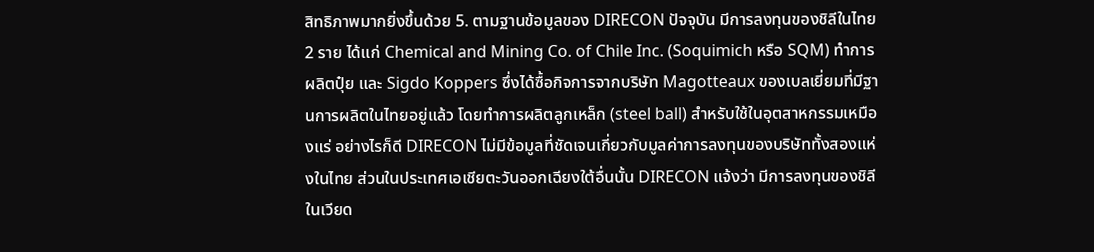สิทธิภาพมากยิ่งขึ้นด้วย 5. ตามฐานข้อมูลของ DIRECON ปัจจุบัน มีการลงทุนของชิลีในไทย 2 ราย ได้แก่ Chemical and Mining Co. of Chile Inc. (Soquimich หรือ SQM) ทำการผลิตปุ๋ย และ Sigdo Koppers ซึ่งได้ซื้อกิจการจากบริษัท Magotteaux ของเบลเยี่ยมที่มีฐานการผลิตในไทยอยู่แล้ว โดยทำการผลิตลูกเหล็ก (steel ball) สำหรับใช้ในอุตสาหกรรมเหมืองแร่ อย่างไรก็ดี DIRECON ไม่มีข้อมูลที่ชัดเจนเกี่ยวกับมูลค่าการลงทุนของบริษัททั้งสองแห่งในไทย ส่วนในประเทศเอเชียตะวันออกเฉียงใต้อื่นนั้น DIRECON แจ้งว่า มีการลงทุนของชิลีในเวียด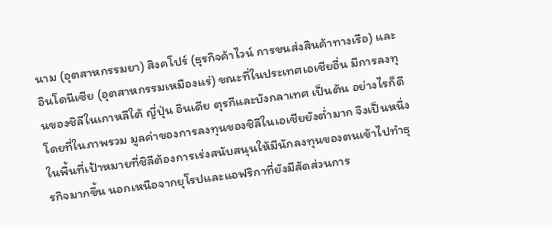นาม (อุตสาหกรรมยา) สิงคโปร์ (ธุรกิจค้าไวน์ การขนส่งสินค้าทางเรือ) และอินโดนีเซีย (อุตสาหกรรมเหมืองแร่) ขณะที่ในประเทศเอเชียอื่น มีการลงทุนของชิลีในเกาหลีใต้ ญี่ปุ่น อินเดีย ตุรกีและบังกลาเทศ เป็นต้น อย่างไรก็ดี โดยที่ในภาพรวม มูลค่าของการลงทุนของชิลีในเอเชียยังต่ำมาก จึงเป็นหนึ่งในพื้นที่เป้าหมายที่ชิลีต้องการเร่งสนับสนุนให้มีนักลงทุนของตนเข้าไปทำธุรกิจมากขึ้น นอกเหนือจากยุโรปและแอฟริกาที่ยังมีสัดส่วนการ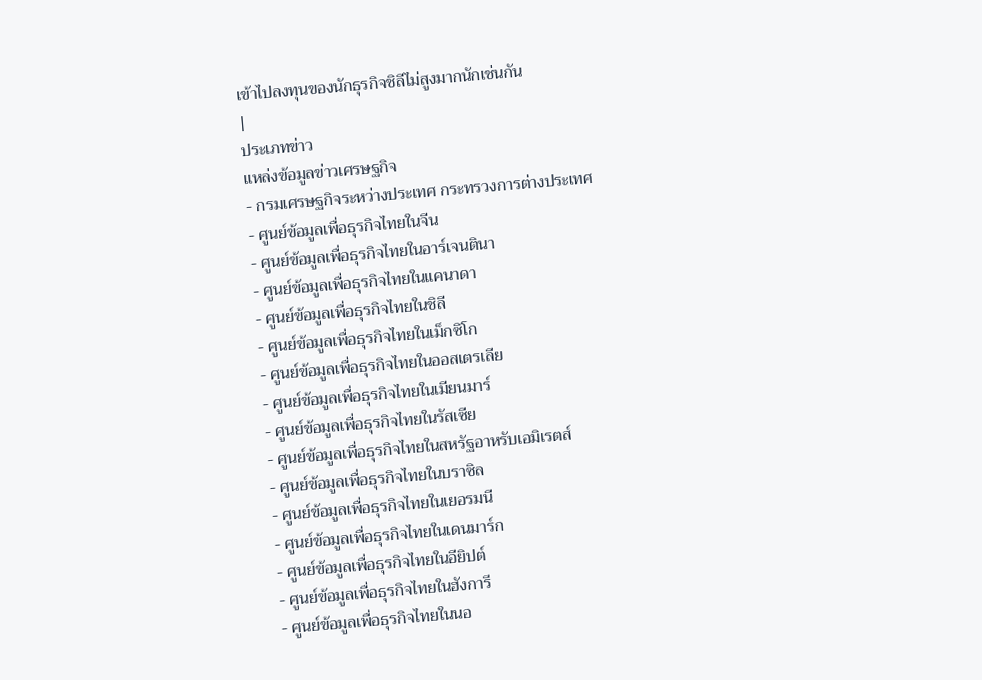เข้าไปลงทุนของนักธุรกิจชิลีไม่สูงมากนักเช่นกัน
|
ประเภทข่าว
แหล่งข้อมูลข่าวเศรษฐกิจ
- กรมเศรษฐกิจระหว่างประเทศ กระทรวงการต่างประเทศ
- ศูนย์ข้อมูลเพื่อธุรกิจไทยในจีน
- ศูนย์ข้อมูลเพื่อธุรกิจไทยในอาร์เจนตินา
- ศูนย์ข้อมูลเพื่อธุรกิจไทยในแคนาดา
- ศูนย์ข้อมูลเพื่อธุรกิจไทยในชิลี
- ศูนย์ข้อมูลเพื่อธุรกิจไทยในเม็กซิโก
- ศูนย์ข้อมูลเพื่อธุรกิจไทยในออสเตรเลีย
- ศูนย์ข้อมูลเพื่อธุรกิจไทยในเมียนมาร์
- ศูนย์ข้อมูลเพื่อธุรกิจไทยในรัสเซีย
- ศูนย์ข้อมูลเพื่อธุรกิจไทยในสหรัฐอาหรับเอมิเรตส์
- ศูนย์ข้อมูลเพื่อธุรกิจไทยในบราซิล
- ศูนย์ข้อมูลเพื่อธุรกิจไทยในเยอรมนี
- ศูนย์ข้อมูลเพื่อธุรกิจไทยในเดนมาร์ก
- ศูนย์ข้อมูลเพื่อธุรกิจไทยในอียิปต์
- ศูนย์ข้อมูลเพื่อธุรกิจไทยในฮังการี
- ศูนย์ข้อมูลเพื่อธุรกิจไทยในนอ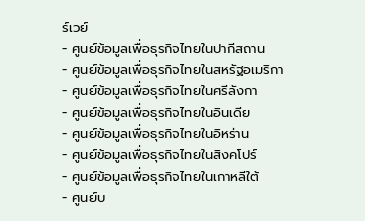ร์เวย์
- ศูนย์ข้อมูลเพื่อธุรกิจไทยในปากีสถาน
- ศูนย์ข้อมูลเพื่อธุรกิจไทยในสหรัฐอเมริกา
- ศูนย์ข้อมูลเพื่อธุรกิจไทยในศรีลังกา
- ศูนย์ข้อมูลเพื่อธุรกิจไทยในอินเดีย
- ศูนย์ข้อมูลเพื่อธุรกิจไทยในอิหร่าน
- ศูนย์ข้อมูลเพื่อธุรกิจไทยในสิงคโปร์
- ศูนย์ข้อมูลเพื่อธุรกิจไทยในเกาหลีใต้
- ศูนย์บ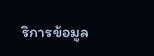ริการข้อมูล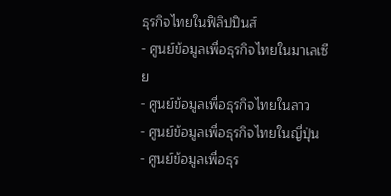ธุรกิจไทยในฟิลิปปินส์
- ศูนย์ข้อมูลเพื่อธุรกิจไทยในมาเลเซีย
- ศูนย์ข้อมูลเพื่อธุรกิจไทยในลาว
- ศูนย์ข้อมูลเพื่อธุรกิจไทยในญี่ปุ่น
- ศูนย์ข้อมูลเพื่อธุร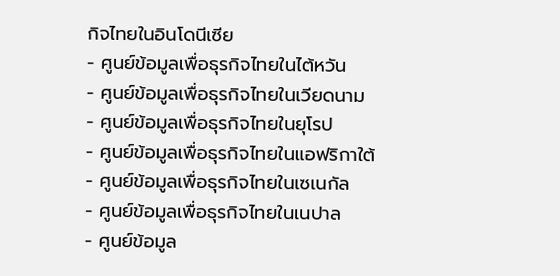กิจไทยในอินโดนีเซีย
- ศูนย์ข้อมูลเพื่อธุรกิจไทยในไต้หวัน
- ศูนย์ข้อมูลเพื่อธุรกิจไทยในเวียดนาม
- ศูนย์ข้อมูลเพื่อธุรกิจไทยในยุโรป
- ศูนย์ข้อมูลเพื่อธุรกิจไทยในแอฟริกาใต้
- ศูนย์ข้อมูลเพื่อธุรกิจไทยในเซเนกัล
- ศูนย์ข้อมูลเพื่อธุรกิจไทยในเนปาล
- ศูนย์ข้อมูล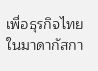เพื่อธุรกิจไทยในมาดากัสกา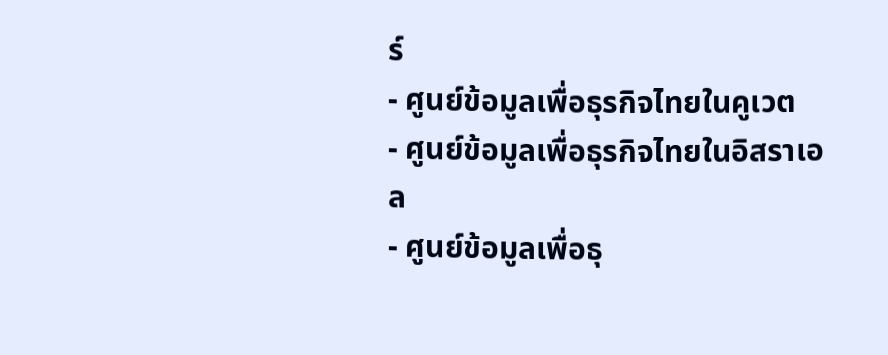ร์
- ศูนย์ข้อมูลเพื่อธุรกิจไทยในคูเวต
- ศูนย์ข้อมูลเพื่อธุรกิจไทยในอิสราเอล
- ศูนย์ข้อมูลเพื่อธุ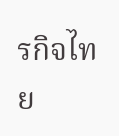รกิจไทย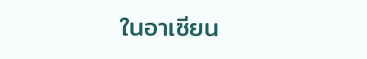ในอาเซียน